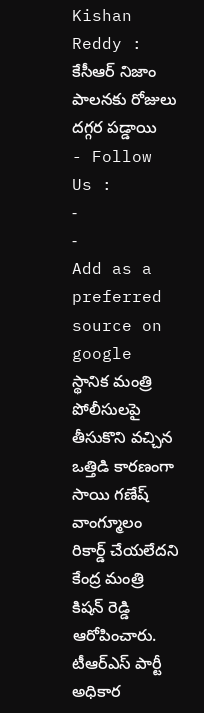Kishan Reddy : కేసీఆర్ నిజాం పాలనకు రోజులు దగ్గర పడ్డాయి
- Follow Us :
-
-
Add as a preferred
source on google
స్థానిక మంత్రి పోలీసులపై తీసుకొని వచ్చిన ఒత్తిడి కారణంగా సాయి గణేష్ వాంగ్మూలం రికార్డ్ చేయలేదని కేంద్ర మంత్రి కిషన్ రెడ్డి ఆరోపించారు. టీఆర్ఎస్ పార్టీ అధికార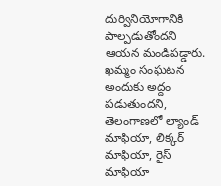దుర్వినియోగానికి పాల్పడుతోందని ఆయన మండిపడ్డారు. ఖమ్మం సంఘటన అందుకు అద్దం పడుతుందని, తెలంగాణలో ల్యాండ్ మాఫియా, లిక్కర్ మాఫియా, రైస్ మాఫియా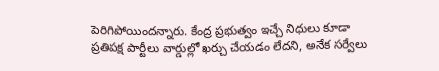పెరిగిపోయిందన్నారు. కేంద్ర ప్రభుత్వం ఇచ్చే నిధులు కూడా ప్రతిపక్ష పార్టీలు వార్డుల్లో ఖర్చు చేయడం లేదని, అనేక సర్వేలు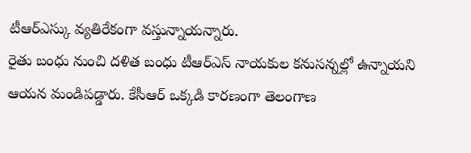టీఆర్ఎస్కు వ్యతిరేకంగా వస్తున్నాయన్నారు.
రైతు బంధు నుంచి దళిత బంధు టీఆర్ఎస్ నాయకుల కనుసన్నల్లో ఉన్నాయని ఆయన మండిపడ్డారు. కేసీఆర్ ఒక్కడి కారణంగా తెలంగాణ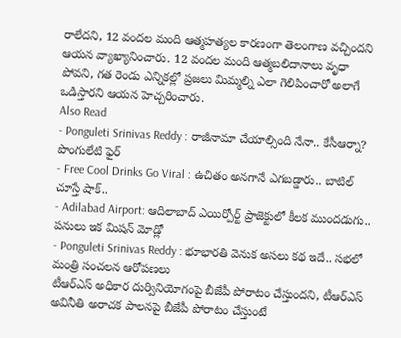రాలేదని, 12 వందల మంది ఆత్మహత్యల కారణంగా తెలంగాణ వచ్చిందని ఆయన వ్యాఖ్యానించారు. 12 వందల మంది ఆత్మబలిదానాలు వృధా పోవని, గత రెండు ఎన్నికల్లో ప్రజలు మిమ్మల్ని ఎలా గెలిపించారో అలాగే ఒడిస్తారని ఆయన హెచ్చరించారు.
Also Read
- Ponguleti Srinivas Reddy : రాజీనామా చేయాల్సింది నేనా.. కేసీఆర్నా? పొంగులేటి ఫైర్
- Free Cool Drinks Go Viral : ఉచితం అనగానే ఎగబడ్డారు.. బాటిల్ చూస్తే షాక్..
- Adilabad Airport: ఆదిలాబాద్ ఎయిర్పోర్ట్ ప్రాజెక్టులో కీలక ముందడుగు.. పనులు ఇక మిషన్ మోడ్లో
- Ponguleti Srinivas Reddy : భూభారతి వెనుక అసలు కథ ఇదే.. సభలో మంత్రి సంచలన ఆరోపణలు
టీఆర్ఎస్ అధికార దుర్వినియోగంపై బీజేపీ పోరాటం చేస్తుందని, టీఆర్ఎస్ అవినీతి అరాచక పాలనపై బీజేపీ పోరాటం చేస్తుంటే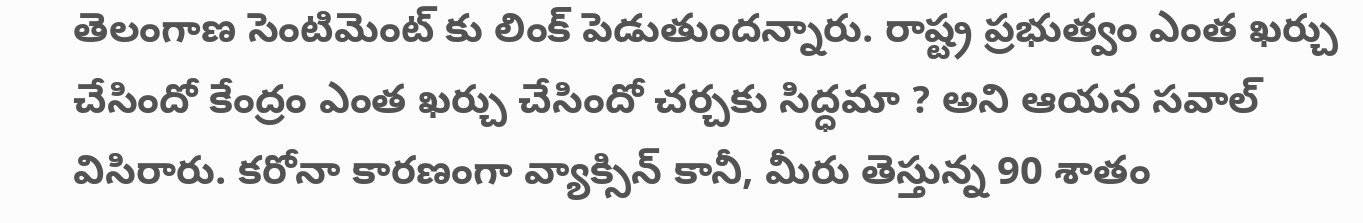తెలంగాణ సెంటిమెంట్ కు లింక్ పెడుతుందన్నారు. రాష్ట్ర ప్రభుత్వం ఎంత ఖర్చు చేసిందో కేంద్రం ఎంత ఖర్చు చేసిందో చర్చకు సిద్ధమా ? అని ఆయన సవాల్ విసిరారు. కరోనా కారణంగా వ్యాక్సిన్ కానీ, మీరు తెస్తున్న 90 శాతం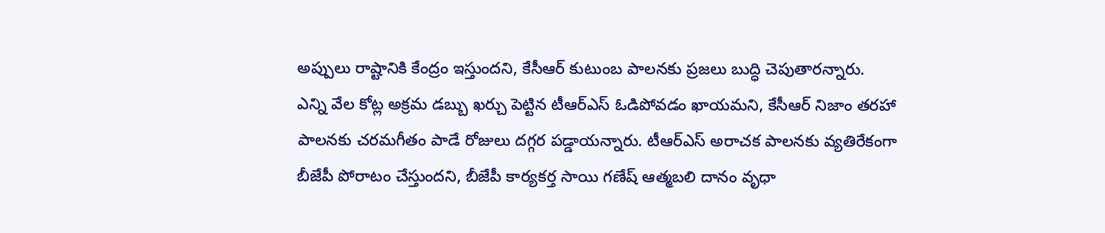అప్పులు రాష్టానికి కేంద్రం ఇస్తుందని, కేసీఆర్ కుటుంబ పాలనకు ప్రజలు బుద్ధి చెపుతారన్నారు.
ఎన్ని వేల కోట్ల అక్రమ డబ్బు ఖర్చు పెట్టిన టీఆర్ఎస్ ఓడిపోవడం ఖాయమని, కేసీఆర్ నిజాం తరహా పాలనకు చరమగీతం పాడే రోజులు దగ్గర పడ్డాయన్నారు. టీఆర్ఎస్ అరాచక పాలనకు వ్యతిరేకంగా బీజేపీ పోరాటం చేస్తుందని, బీజేపీ కార్యకర్త సాయి గణేష్ ఆత్మబలి దానం వృధా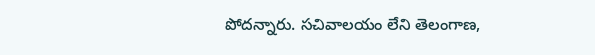పోదన్నారు. సచివాలయం లేని తెలంగాణ,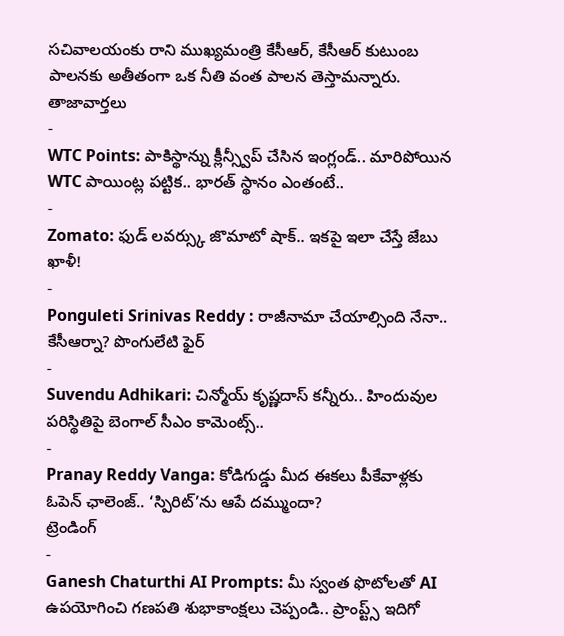సచివాలయంకు రాని ముఖ్యమంత్రి కేసీఆర్, కేసీఆర్ కుటుంబ పాలనకు అతీతంగా ఒక నీతి వంత పాలన తెస్తామన్నారు.
తాజావార్తలు
-
WTC Points: పాకిస్థాన్ను క్లీన్స్వీప్ చేసిన ఇంగ్లండ్.. మారిపోయిన WTC పాయింట్ల పట్టిక.. భారత్ స్థానం ఎంతంటే..
-
Zomato: ఫుడ్ లవర్స్కు జొమాటో షాక్.. ఇకపై ఇలా చేస్తే జేబు ఖాళీ!
-
Ponguleti Srinivas Reddy : రాజీనామా చేయాల్సింది నేనా.. కేసీఆర్నా? పొంగులేటి ఫైర్
-
Suvendu Adhikari: చిన్మోయ్ కృష్ణదాస్ కన్నీరు.. హిందువుల పరిస్థితిపై బెంగాల్ సీఎం కామెంట్స్..
-
Pranay Reddy Vanga: కోడిగుడ్డు మీద ఈకలు పీకేవాళ్లకు ఓపెన్ ఛాలెంజ్.. ‘స్పిరిట్’ను ఆపే దమ్ముందా?
ట్రెండింగ్
-
Ganesh Chaturthi AI Prompts: మీ స్వంత ఫొటోలతో AI ఉపయోగించి గణపతి శుభాకాంక్షలు చెప్పండి.. ప్రాంప్ట్స్ ఇదిగో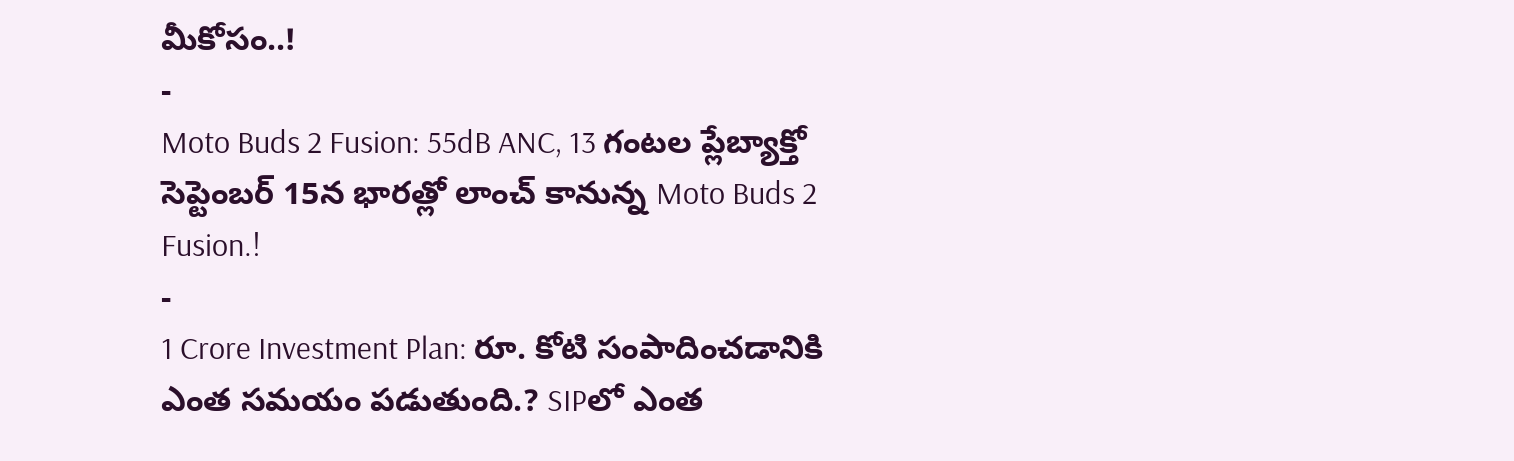మీకోసం..!
-
Moto Buds 2 Fusion: 55dB ANC, 13 గంటల ప్లేబ్యాక్తో సెప్టెంబర్ 15న భారత్లో లాంచ్ కానున్న Moto Buds 2 Fusion.!
-
1 Crore Investment Plan: రూ. కోటి సంపాదించడానికి ఎంత సమయం పడుతుంది.? SIPలో ఎంత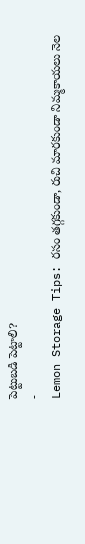పెట్టుబడి పెట్టాలి?
-
Lemon Storage Tips: రసం తగ్గకుండా, రుచి మారకుండా నిమ్మకాయలు నెల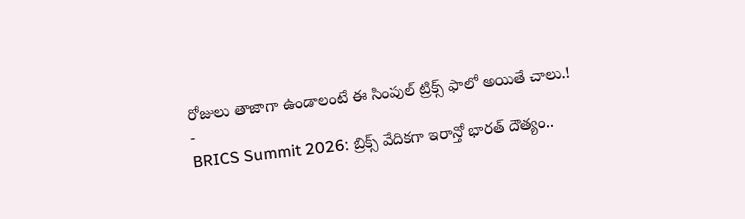రోజులు తాజాగా ఉండాలంటే ఈ సింపుల్ ట్రిక్స్ ఫాలో అయితే చాలు.!
-
BRICS Summit 2026: బ్రిక్స్ వేదికగా ఇరాన్తో భారత్ దౌత్యం..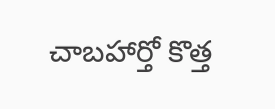చాబహార్తో కొత్త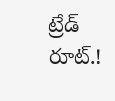ట్రేడ్ రూట్.!